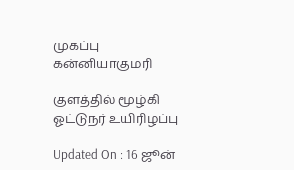முகப்பு
கன்னியாகுமரி

குளத்தில் மூழ்கி ஓட்டுநர் உயிரிழப்பு

Updated On : 16 ஜூன்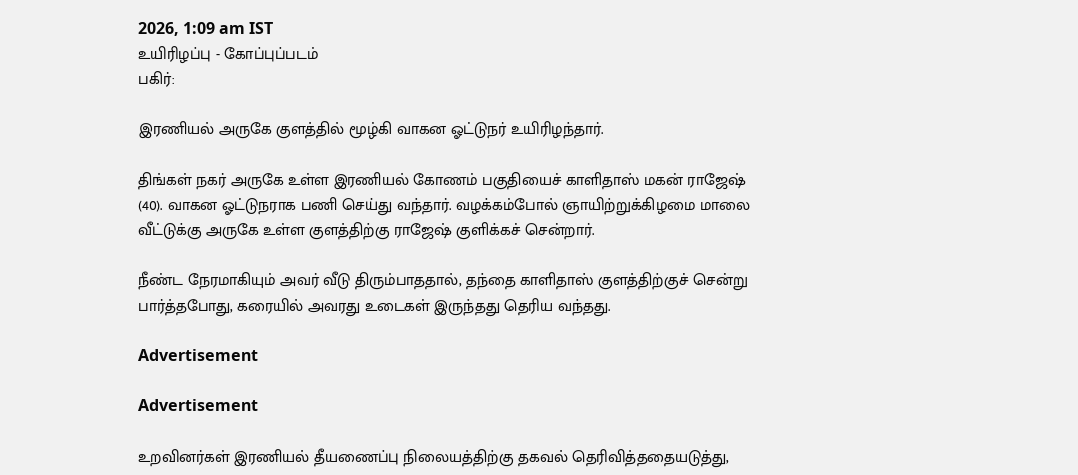2026, 1:09 am IST
உயிரிழப்பு - கோப்புப்படம்
பகிர்:

இரணியல் அருகே குளத்தில் மூழ்கி வாகன ஓட்டுநர் உயிரிழந்தார்.

திங்கள் நகர் அருகே உள்ள இரணியல் கோணம் பகுதியைச் காளிதாஸ் மகன் ராஜேஷ் (40). வாகன ஓட்டுநராக பணி செய்து வந்தார். வழக்கம்போல் ஞாயிற்றுக்கிழமை மாலை வீட்டுக்கு அருகே உள்ள குளத்திற்கு ராஜேஷ் குளிக்கச் சென்றார்.

நீண்ட நேரமாகியும் அவர் வீடு திரும்பாததால், தந்தை காளிதாஸ் குளத்திற்குச் சென்று பார்த்தபோது, கரையில் அவரது உடைகள் இருந்தது தெரிய வந்தது.

Advertisement

Advertisement

உறவினர்கள் இரணியல் தீயணைப்பு நிலையத்திற்கு தகவல் தெரிவித்ததையடுத்து,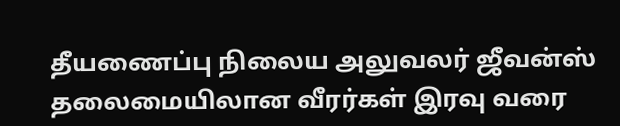தீயணைப்பு நிலைய அலுவலர் ஜீவன்ஸ் தலைமையிலான வீரர்கள் இரவு வரை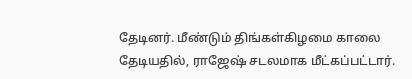தேடினர். மீண்டும் திங்கள்கிழமை காலை தேடியதில், ராஜேஷ் சடலமாக மீட்கப்பட்டார்.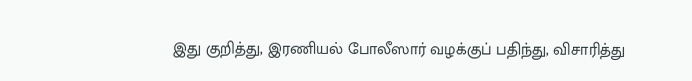இது குறித்து, இரணியல் போலீஸார் வழக்குப் பதிந்து, விசாரித்து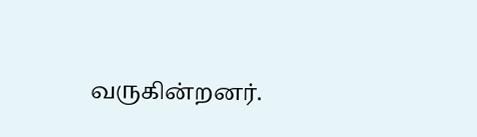வருகின்றனர்.